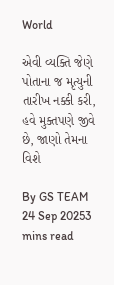World

એવી વ્યક્તિ જેણે પોતાના જ મૃત્યુની તારીખ નક્કી કરી, હવે મુક્તપણે જીવે છે, જાણો તેમના વિશે

By GS TEAM
24 Sep 20253 mins read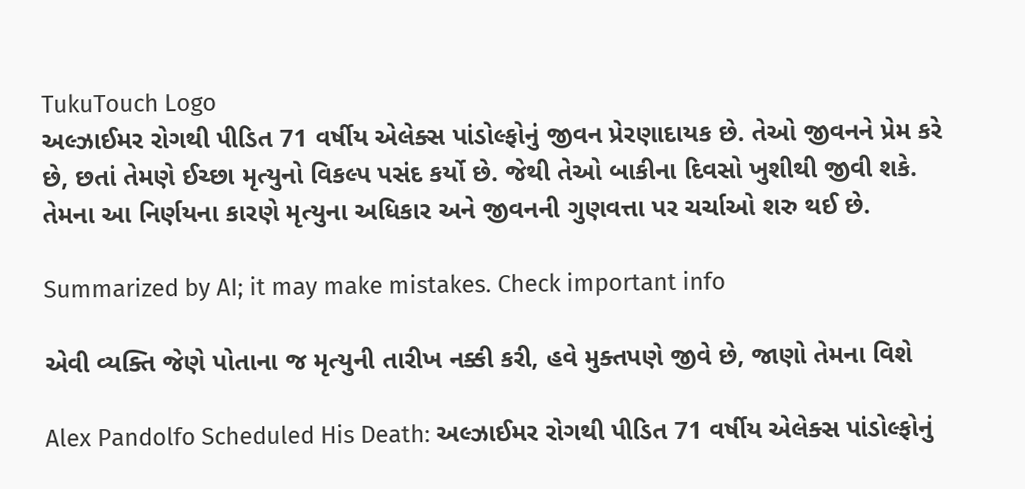TukuTouch Logo
અલ્ઝાઈમર રોગથી પીડિત 71 વર્ષીય એલેક્સ પાંડોલ્ફોનું જીવન પ્રેરણાદાયક છે. તેઓ જીવનને પ્રેમ કરે છે, છતાં તેમણે ઈચ્છા મૃત્યુનો વિકલ્પ પસંદ કર્યો છે. જેથી તેઓ બાકીના દિવસો ખુશીથી જીવી શકે. તેમના આ નિર્ણયના કારણે મૃત્યુના અધિકાર અને જીવનની ગુણવત્તા પર ચર્ચાઓ શરુ થઈ છે.

Summarized by AI; it may make mistakes. Check important info

એવી વ્યક્તિ જેણે પોતાના જ મૃત્યુની તારીખ નક્કી કરી, હવે મુક્તપણે જીવે છે, જાણો તેમના વિશે

Alex Pandolfo Scheduled His Death: અલ્ઝાઈમર રોગથી પીડિત 71 વર્ષીય એલેક્સ પાંડોલ્ફોનું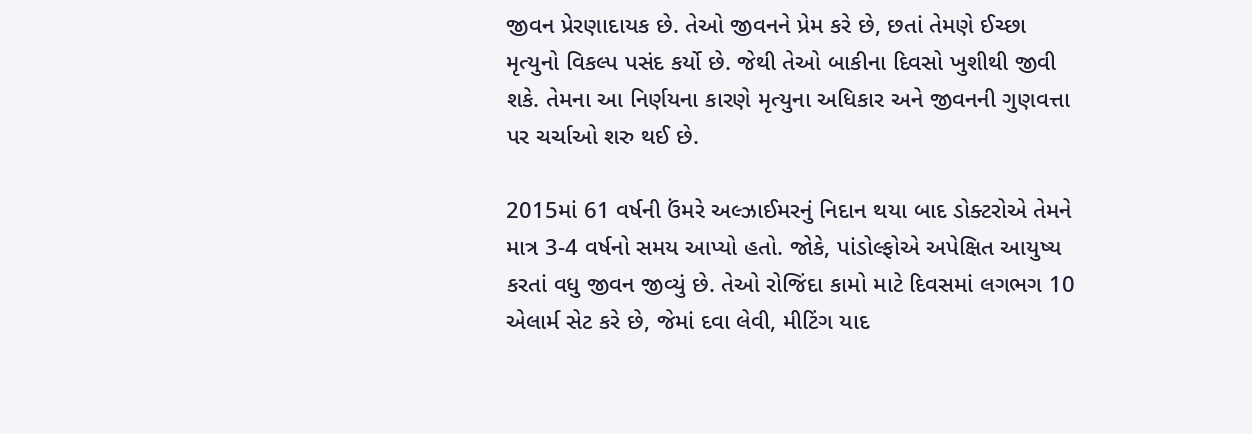જીવન પ્રેરણાદાયક છે. તેઓ જીવનને પ્રેમ કરે છે, છતાં તેમણે ઈચ્છા મૃત્યુનો વિકલ્પ પસંદ કર્યો છે. જેથી તેઓ બાકીના દિવસો ખુશીથી જીવી શકે. તેમના આ નિર્ણયના કારણે મૃત્યુના અધિકાર અને જીવનની ગુણવત્તા પર ચર્ચાઓ શરુ થઈ છે.

2015માં 61 વર્ષની ઉંમરે અલ્ઝાઈમરનું નિદાન થયા બાદ ડોક્ટરોએ તેમને માત્ર 3-4 વર્ષનો સમય આપ્યો હતો. જોકે, પાંડોલ્ફોએ અપેક્ષિત આયુષ્ય કરતાં વધુ જીવન જીવ્યું છે. તેઓ રોજિંદા કામો માટે દિવસમાં લગભગ 10 એલાર્મ સેટ કરે છે, જેમાં દવા લેવી, મીટિંગ યાદ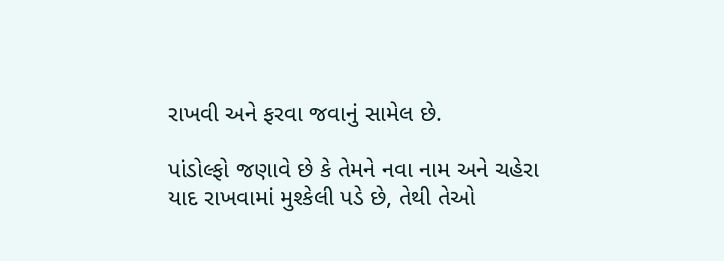રાખવી અને ફરવા જવાનું સામેલ છે.

પાંડોલ્ફો જણાવે છે કે તેમને નવા નામ અને ચહેરા યાદ રાખવામાં મુશ્કેલી પડે છે, તેથી તેઓ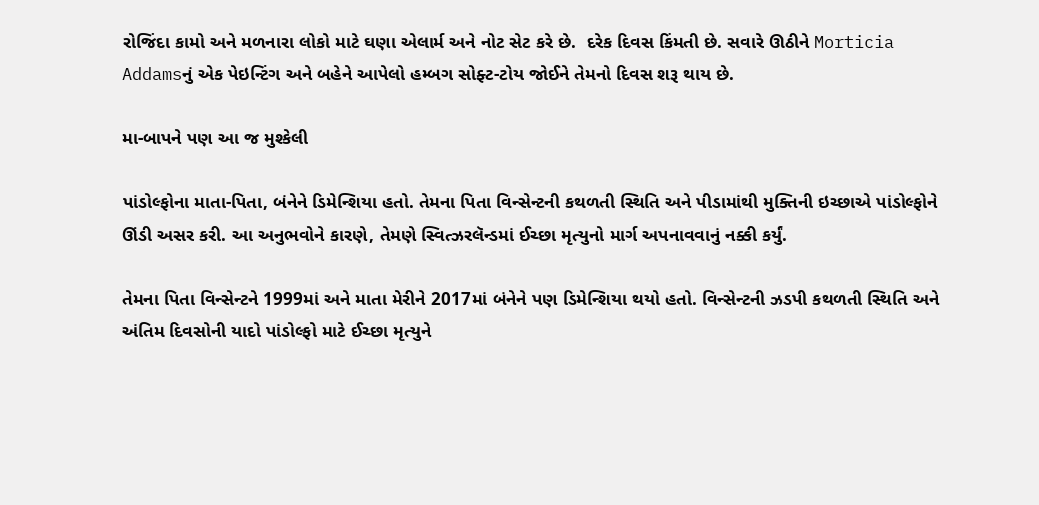રોજિંદા કામો અને મળનારા લોકો માટે ઘણા એલાર્મ અને નોટ સેટ કરે છે.  દરેક દિવસ કિંમતી છે. સવારે ઊઠીને Morticia Addamsનું એક પેઇન્ટિંગ અને બહેને આપેલો હમ્બગ સોફ્ટ-ટોય જોઈને તેમનો દિવસ શરૂ થાય છે.

મા-બાપને પણ આ જ મુશ્કેલી

પાંડોલ્ફોના માતા-પિતા, બંનેને ડિમેન્શિયા હતો. તેમના પિતા વિન્સેન્ટની કથળતી સ્થિતિ અને પીડામાંથી મુક્તિની ઇચ્છાએ પાંડોલ્ફોને ઊંડી અસર કરી. આ અનુભવોને કારણે, તેમણે સ્વિત્ઝરલૅન્ડમાં ઈચ્છા મૃત્યુનો માર્ગ અપનાવવાનું નક્કી કર્યું.

તેમના પિતા વિન્સેન્ટને 1999માં અને માતા મેરીને 2017માં બંનેને પણ ડિમેન્શિયા થયો હતો. વિન્સેન્ટની ઝડપી કથળતી સ્થિતિ અને અંતિમ દિવસોની યાદો પાંડોલ્ફો માટે ઈચ્છા મૃત્યુને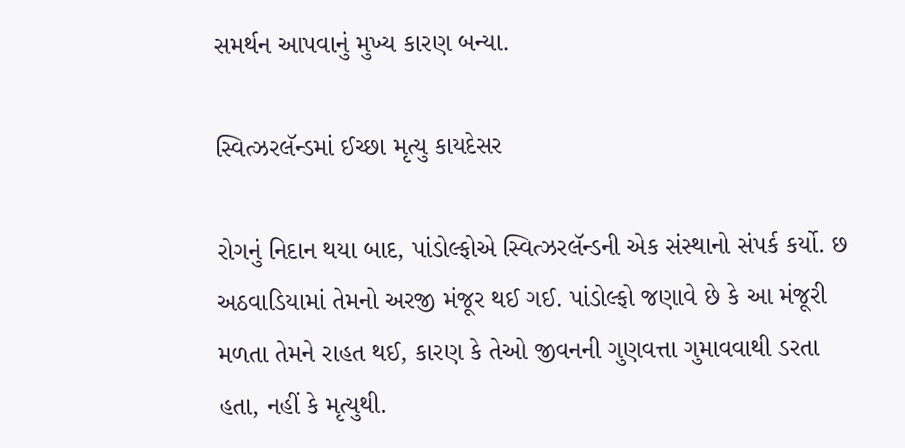સમર્થન આપવાનું મુખ્ય કારણ બન્યા.

સ્વિત્ઝરલૅન્ડમાં ઈચ્છા મૃત્યુ કાયદેસર

રોગનું નિદાન થયા બાદ, પાંડોલ્ફોએ સ્વિત્ઝરલૅન્ડની એક સંસ્થાનો સંપર્ક કર્યો. છ અઠવાડિયામાં તેમનો અરજી મંજૂર થઈ ગઈ. પાંડોલ્ફો જણાવે છે કે આ મંજૂરી મળતા તેમને રાહત થઈ, કારણ કે તેઓ જીવનની ગુણવત્તા ગુમાવવાથી ડરતા હતા, નહીં કે મૃત્યુથી.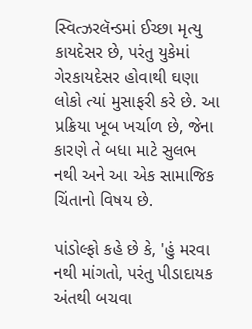સ્વિત્ઝરલૅન્ડમાં ઈચ્છા મૃત્યુ કાયદેસર છે, પરંતુ યુકેમાં ગેરકાયદેસર હોવાથી ઘણા લોકો ત્યાં મુસાફરી કરે છે. આ પ્રક્રિયા ખૂબ ખર્ચાળ છે, જેના કારણે તે બધા માટે સુલભ નથી અને આ એક સામાજિક ચિંતાનો વિષય છે.

પાંડોલ્ફો કહે છે કે, 'હું મરવા નથી માંગતો, પરંતુ પીડાદાયક અંતથી બચવા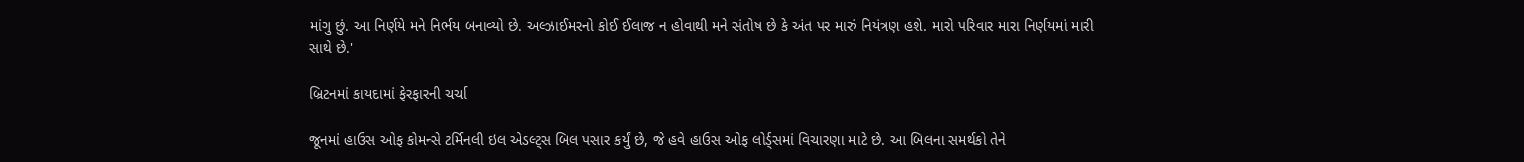માંગુ છું. આ નિર્ણયે મને નિર્ભય બનાવ્યો છે. અલ્ઝાઈમરનો કોઈ ઈલાજ ન હોવાથી મને સંતોષ છે કે અંત પર મારું નિયંત્રણ હશે. મારો પરિવાર મારા નિર્ણયમાં મારી સાથે છે.'

બ્રિટનમાં કાયદામાં ફેરફારની ચર્ચા

જૂનમાં હાઉસ ઓફ કોમન્સે ટર્મિનલી ઇલ એડલ્ટ્સ બિલ પસાર કર્યું છે, જે હવે હાઉસ ઓફ લોર્ડ્સમાં વિચારણા માટે છે. આ બિલના સમર્થકો તેને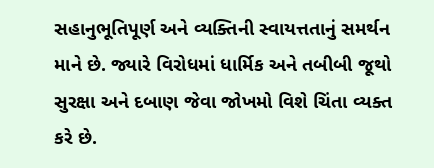સહાનુભૂતિપૂર્ણ અને વ્યક્તિની સ્વાયત્તતાનું સમર્થન માને છે. જ્યારે વિરોધમાં ધાર્મિક અને તબીબી જૂથો સુરક્ષા અને દબાણ જેવા જોખમો વિશે ચિંતા વ્યક્ત કરે છે.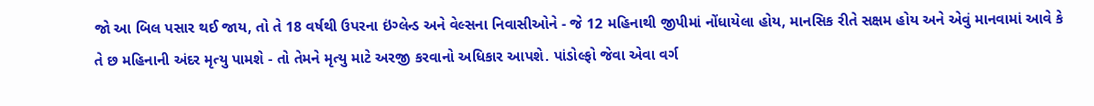જો આ બિલ પસાર થઈ જાય, તો તે 18 વર્ષથી ઉપરના ઇંગ્લેન્ડ અને વેલ્સના નિવાસીઓને - જે 12 મહિનાથી જીપીમાં નોંધાયેલા હોય, માનસિક રીતે સક્ષમ હોય અને એવું માનવામાં આવે કે તે છ મહિનાની અંદર મૃત્યુ પામશે - તો તેમને મૃત્યુ માટે અરજી કરવાનો અધિકાર આપશે. પાંડોલ્ફો જેવા એવા વર્ગ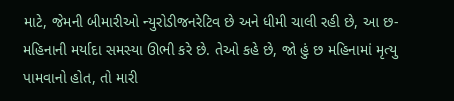માટે, જેમની બીમારીઓ ન્યુરોડીજનરેટિવ છે અને ધીમી ચાલી રહી છે, આ છ-મહિનાની મર્યાદા સમસ્યા ઊભી કરે છે. તેઓ કહે છે, જો હું છ મહિનામાં મૃત્યુ પામવાનો હોત, તો મારી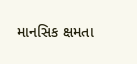માનસિક ક્ષમતા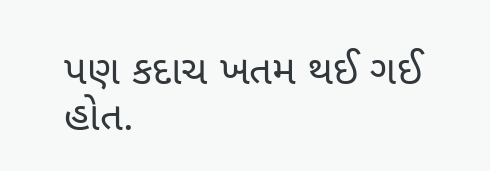પણ કદાચ ખતમ થઈ ગઈ હોત.